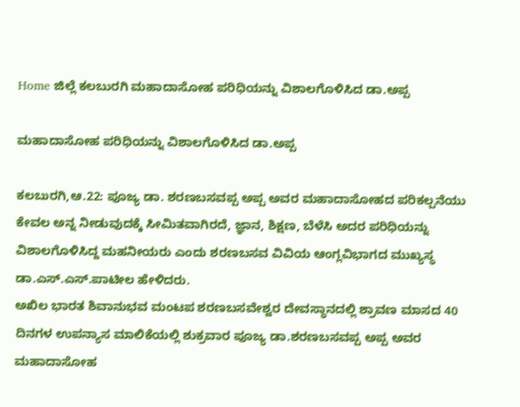Home ಜಿಲ್ಲೆ ಕಲಬುರಗಿ ಮಹಾದಾಸೋಹ ಪರಿಧಿಯನ್ನು ವಿಶಾಲಗೊಳಿಸಿದ ಡಾ.ಅಪ್ಪ

ಮಹಾದಾಸೋಹ ಪರಿಧಿಯನ್ನು ವಿಶಾಲಗೊಳಿಸಿದ ಡಾ.ಅಪ್ಪ

ಕಲಬುರಗಿ,ಆ.22: ಪೂಜ್ಯ ಡಾ. ಶರಣಬಸವಪ್ಪ ಅಪ್ಪ ಅವರ ಮಹಾದಾಸೋಹದ ಪರಿಕಲ್ಪನೆಯು ಕೇವಲ ಅನ್ನ ನೀಡುವುದಕ್ಕೆ ಸೀಮಿತವಾಗಿರದೆ, ಜ್ಞಾನ, ಶಿಕ್ಷಣ, ಬೆಳೆಸಿ ಅದರ ಪರಿಧಿಯನ್ನು ವಿಶಾಲಗೊಳಿಸಿದ್ದ ಮಹನೀಯರು ಎಂದು ಶರಣಬಸವ ವಿವಿಯ ಆಂಗ್ಲವಿಭಾಗದ ಮುಖ್ಯಸ್ಥ ಡಾ.ಎಸ್.ಎಸ್.ಪಾಟೀಲ ಹೇಳಿದರು.
ಅಖಿಲ ಭಾರತ ಶಿವಾನುಭವ ಮಂಟಪ ಶರಣಬಸವೇಶ್ವರ ದೇವಸ್ಥಾನದಲ್ಲಿ ಶ್ರಾವಣ ಮಾಸದ 40 ದಿನಗಳ ಉಪನ್ಯಾಸ ಮಾಲಿಕೆಯಲ್ಲಿ ಶುಕ್ರವಾರ ಪೂಜ್ಯ ಡಾ.ಶರಣಬಸವಪ್ಪ ಅಪ್ಪ ಅವರ ಮಹಾದಾಸೋಹ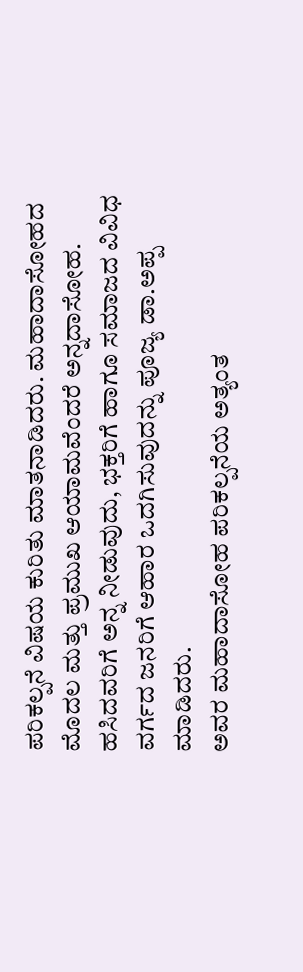ಪರಿಕಲ್ಪನೆ ವಿಷಯ ಕುರಿತು ಮಾತನಾಡಿದರು. ಮಹಾದಾಸೋಹದ ಮೊದಲ ಮತ್ತು ಪ್ರಮುಖ ಆಯಾಮವೆಂದರೆ ಅನ್ನದಾಸೋಹ. ಹಸಿದವರಿಗೆ ಅನ್ನ ನೀಡುವುದು, ಭಕ್ತರಿಗೆ ಹಾಗೂ ಸಮಾಜದ ವಿವಿಧ ವರ್ಗದ ಜನರಿಗೆ ಆಹಾರ ಒದಗಿಸುವುದನ್ನು ಪೂಜ್ಯ ಡಾ.ಅಪ್ಪ ಮಾಡಿದರು.
ಅವರ ಮಹಾದಾಸೋಹ ಪರಿಕಲ್ಪನೆಯ ಅತ್ಯಂತ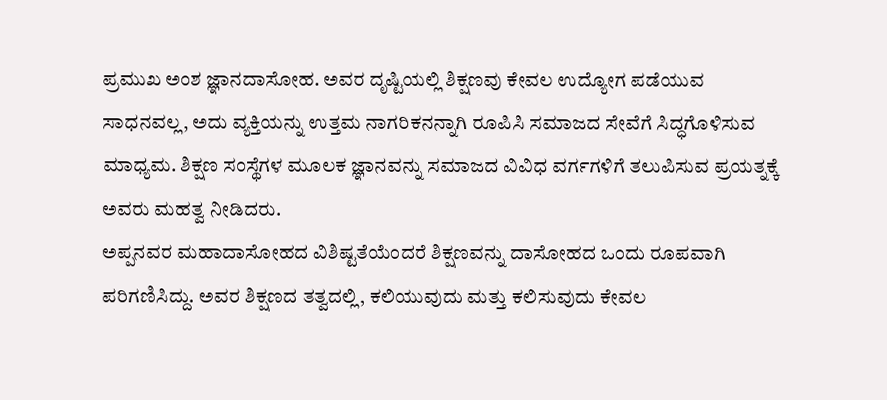ಪ್ರಮುಖ ಅಂಶ ಜ್ಞಾನದಾಸೋಹ. ಅವರ ದೃಷ್ಟಿಯಲ್ಲಿ ಶಿಕ್ಷಣವು ಕೇವಲ ಉದ್ಯೋಗ ಪಡೆಯುವ ಸಾಧನವಲ್ಲ, ಅದು ವ್ಯಕ್ತಿಯನ್ನು ಉತ್ತಮ ನಾಗರಿಕನನ್ನಾಗಿ ರೂಪಿಸಿ ಸಮಾಜದ ಸೇವೆಗೆ ಸಿದ್ಧಗೊಳಿಸುವ ಮಾಧ್ಯಮ. ಶಿಕ್ಷಣ ಸಂಸ್ಥೆಗಳ ಮೂಲಕ ಜ್ಞಾನವನ್ನು ಸಮಾಜದ ವಿವಿಧ ವರ್ಗಗಳಿಗೆ ತಲುಪಿಸುವ ಪ್ರಯತ್ನಕ್ಕೆ ಅವರು ಮಹತ್ವ ನೀಡಿದರು.
ಅಪ್ಪನವರ ಮಹಾದಾಸೋಹದ ವಿಶಿಷ್ಟತೆಯೆಂದರೆ ಶಿಕ್ಷಣವನ್ನು ದಾಸೋಹದ ಒಂದು ರೂಪವಾಗಿ ಪರಿಗಣಿಸಿದ್ದು. ಅವರ ಶಿಕ್ಷಣದ ತತ್ವದಲ್ಲಿ, ಕಲಿಯುವುದು ಮತ್ತು ಕಲಿಸುವುದು ಕೇವಲ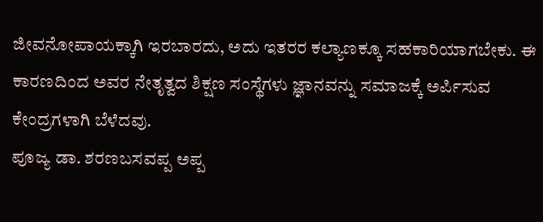ಜೀವನೋಪಾಯಕ್ಕಾಗಿ ಇರಬಾರದು, ಅದು ಇತರರ ಕಲ್ಯಾಣಕ್ಕೂ ಸಹಕಾರಿಯಾಗಬೇಕು. ಈ ಕಾರಣದಿಂದ ಅವರ ನೇತೃತ್ವದ ಶಿಕ್ಷಣ ಸಂಸ್ಥೆಗಳು ಜ್ಞಾನವನ್ನು ಸಮಾಜಕ್ಕೆ ಅರ್ಪಿಸುವ ಕೇಂದ್ರಗಳಾಗಿ ಬೆಳೆದವು.
ಪೂಜ್ಯ ಡಾ. ಶರಣಬಸವಪ್ಪ ಅಪ್ಪ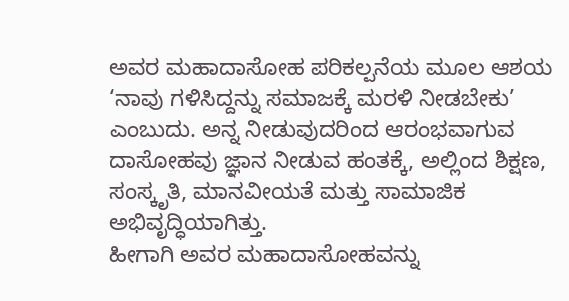ಅವರ ಮಹಾದಾಸೋಹ ಪರಿಕಲ್ಪನೆಯ ಮೂಲ ಆಶಯ ‘ನಾವು ಗಳಿಸಿದ್ದನ್ನು ಸಮಾಜಕ್ಕೆ ಮರಳಿ ನೀಡಬೇಕು’ ಎಂಬುದು. ಅನ್ನ ನೀಡುವುದರಿಂದ ಆರಂಭವಾಗುವ ದಾಸೋಹವು ಜ್ಞಾನ ನೀಡುವ ಹಂತಕ್ಕೆ, ಅಲ್ಲಿಂದ ಶಿಕ್ಷಣ, ಸಂಸ್ಕೃತಿ, ಮಾನವೀಯತೆ ಮತ್ತು ಸಾಮಾಜಿಕ ಅಭಿವೃದ್ಧಿಯಾಗಿತ್ತು.
ಹೀಗಾಗಿ ಅವರ ಮಹಾದಾಸೋಹವನ್ನು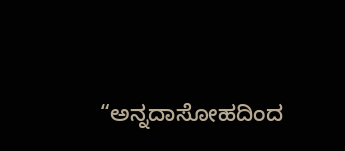“ಅನ್ನದಾಸೋಹದಿಂದ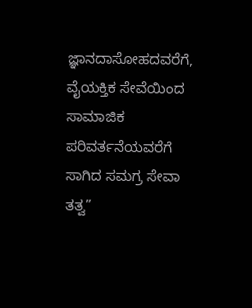ಜ್ಞಾನದಾಸೋಹದವರೆಗೆ, ವೈಯಕ್ತಿಕ ಸೇವೆಯಿಂದ ಸಾಮಾಜಿಕ ಪರಿವರ್ತನೆಯವರೆಗೆ ಸಾಗಿದ ಸಮಗ್ರ ಸೇವಾ ತತ್ವ”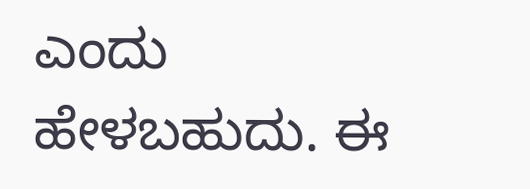ಎಂದು ಹೇಳಬಹುದು. ಈ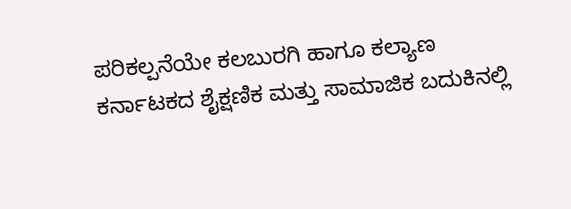ಪರಿಕಲ್ಪನೆಯೇ ಕಲಬುರಗಿ ಹಾಗೂ ಕಲ್ಯಾಣ ಕರ್ನಾಟಕದ ಶೈಕ್ಷಣಿಕ ಮತ್ತು ಸಾಮಾಜಿಕ ಬದುಕಿನಲ್ಲಿ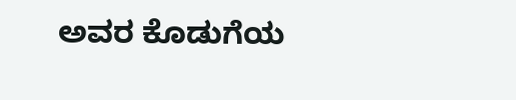ಅವರ ಕೊಡುಗೆಯ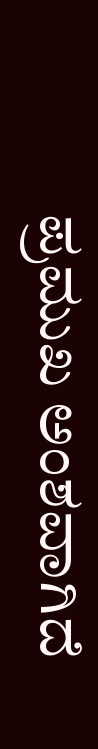ಪ್ರಮುಖ ಅಂಶವಾಗಿದೆ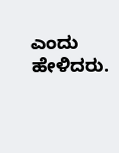ಎಂದು ಹೇಳಿದರು.